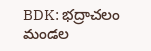BDK: భద్రాచలం మండల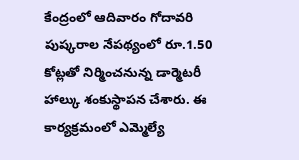కేంద్రంలో ఆదివారం గోదావరి పుష్కరాల నేపథ్యంలో రూ.1.50 కోట్లతో నిర్మించనున్న డార్మెటరీ హాల్కు శంకుస్థాపన చేశారు. ఈ కార్యక్రమంలో ఎమ్మెల్యే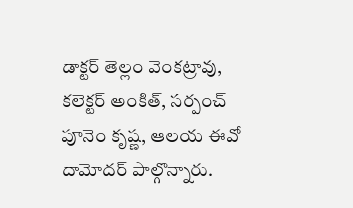డాక్టర్ తెల్లం వెంకట్రావు, కలెక్టర్ అంకిత్, సర్పంచ్ పూనెం కృష్ణ, ఆలయ ఈవో దామోదర్ పాల్గొన్నారు.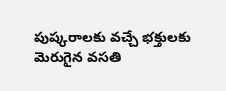పుష్కరాలకు వచ్చే భక్తులకు మెరుగైన వసతి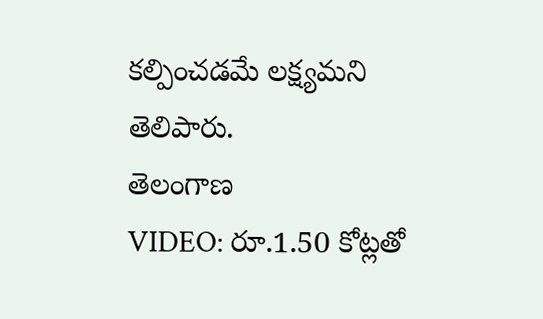కల్పించడమే లక్ష్యమని తెలిపారు.
తెలంగాణ
VIDEO: రూ.1.50 కోట్లతో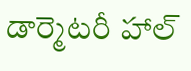డార్మెటరీ హాల్